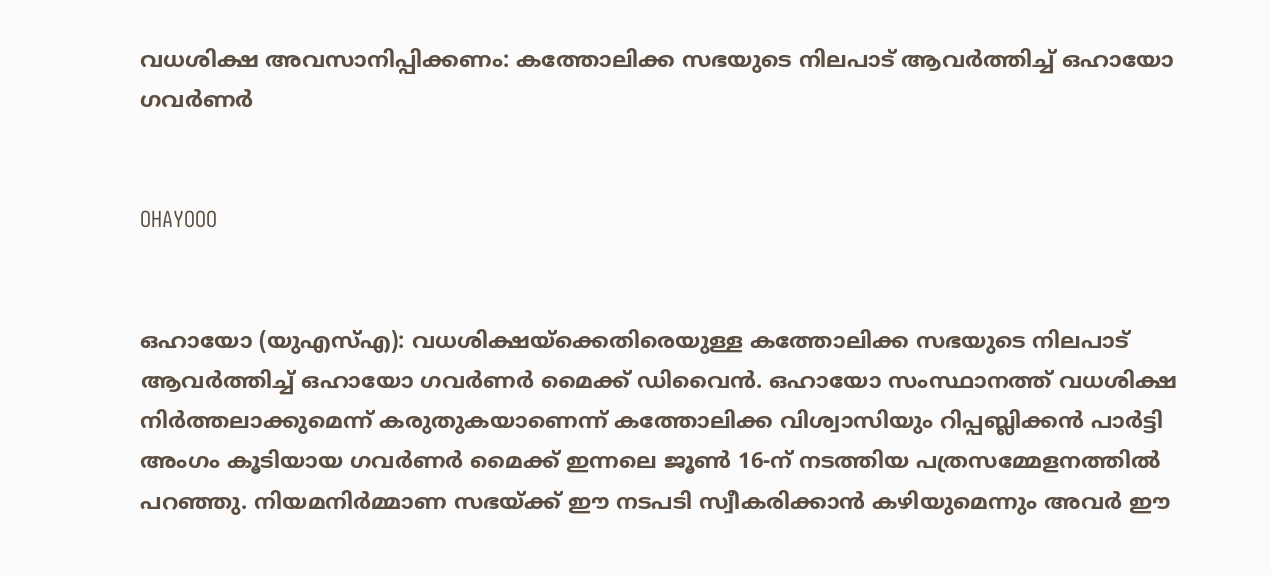വധശിക്ഷ അവസാനിപ്പിക്കണം: കത്തോലിക്ക സഭയുടെ നിലപാട് ആവര്‍ത്തിച്ച് ഒഹായോ ഗവര്‍ണര്‍


OHAYOOO


ഒഹായോ (യുഎസ്എ): വധശിക്ഷയ്‌ക്കെതിരെയുള്ള കത്തോലിക്ക സഭയുടെ നിലപാട് ആവര്‍ത്തിച്ച് ഒഹായോ ഗവര്‍ണര്‍ മൈക്ക് ഡിവൈന്‍. ഒഹായോ സംസ്ഥാനത്ത് വധശിക്ഷ നിര്‍ത്തലാക്കുമെന്ന് കരുതുകയാണെന്ന് കത്തോലിക്ക വിശ്വാസിയും റിപ്പബ്ലിക്കന്‍ പാര്‍ട്ടി അംഗം കൂടിയായ ഗവര്‍ണര്‍ മൈക്ക് ഇന്നലെ ജൂണ്‍ 16-ന് നടത്തിയ പത്രസമ്മേളനത്തില്‍ പറഞ്ഞു. നിയമനിര്‍മ്മാണ സഭയ്ക്ക് ഈ നടപടി സ്വീകരിക്കാന്‍ കഴിയുമെന്നും അവര്‍ ഈ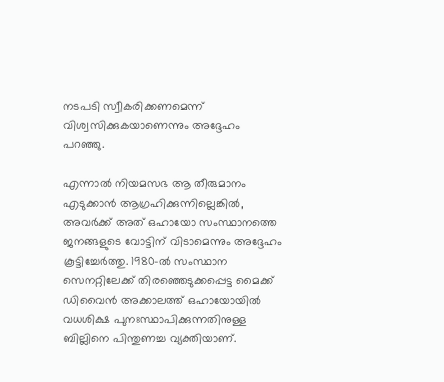നടപടി സ്വീകരിക്കണമെന്ന് വിശ്വസിക്കുകയാണെന്നും അദ്ദേഹം പറഞ്ഞു.

എന്നാല്‍ നിയമസഭ ആ തീരുമാനം എടുക്കാന്‍ ആഗ്രഹിക്കുന്നില്ലെങ്കില്‍, അവര്‍ക്ക് അത് ഒഹായോ സംസ്ഥാനത്തെ ജനങ്ങളുടെ വോട്ടിന് വിടാമെന്നും അദ്ദേഹം കൂട്ടിച്ചേര്‍ത്തു. 1980-ല്‍ സംസ്ഥാന സെനറ്റിലേക്ക് തിരഞ്ഞെടുക്കപ്പെട്ട മൈക്ക് ഡിവൈന്‍ അക്കാലത്ത് ഒഹായോയില്‍ വധശിക്ഷ പുനഃസ്ഥാപിക്കുന്നതിനുള്ള ബില്ലിനെ പിന്തുണച്ച വ്യക്തിയാണ്.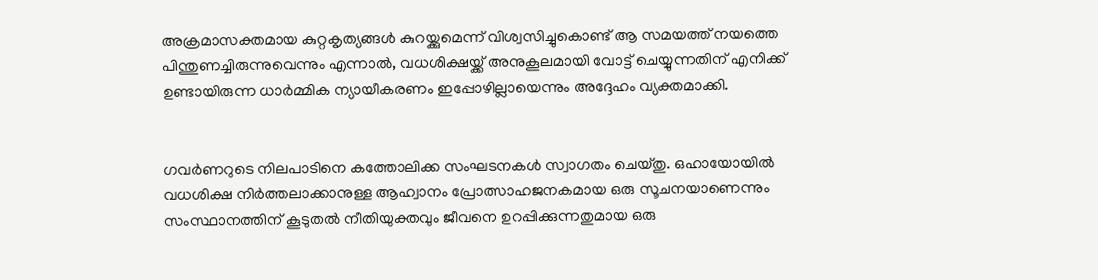അക്രമാസക്തമായ കുറ്റകൃത്യങ്ങള്‍ കുറയ്ക്കുമെന്ന് വിശ്വസിച്ചുകൊണ്ട് ആ സമയത്ത് നയത്തെ പിന്തുണച്ചിരുന്നുവെന്നും എന്നാല്‍, വധശിക്ഷയ്ക്ക് അനുകൂലമായി വോട്ട് ചെയ്യുന്നതിന് എനിക്ക് ഉണ്ടായിരുന്ന ധാര്‍മ്മിക ന്യായീകരണം ഇപ്പോഴില്ലായെന്നും അദ്ദേഹം വ്യക്തമാക്കി.


ഗവര്‍ണറുടെ നിലപാടിനെ കത്തോലിക്ക സംഘടനകള്‍ സ്വാഗതം ചെയ്തു. ഒഹായോയില്‍ വധശിക്ഷ നിര്‍ത്തലാക്കാനുള്ള ആഹ്വാനം പ്രോത്സാഹജനകമായ ഒരു സൂചനയാണെന്നും സംസ്ഥാനത്തിന് കൂടുതല്‍ നീതിയുക്തവും ജീവനെ ഉറപ്പിക്കുന്നതുമായ ഒരു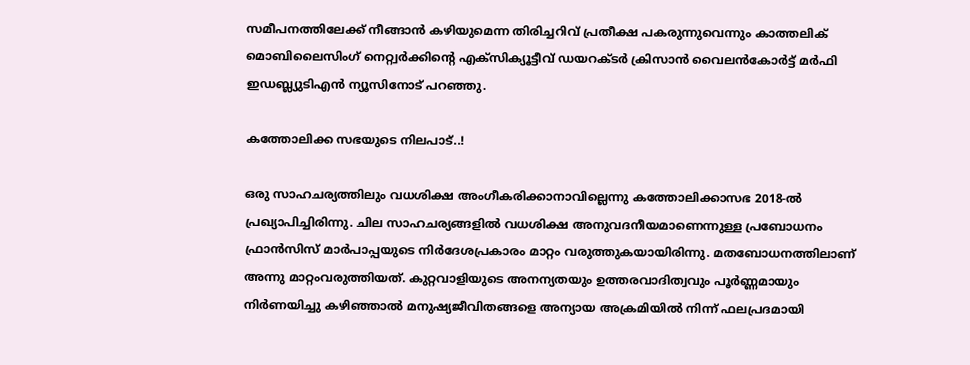സമീപനത്തിലേക്ക് നീങ്ങാന്‍ കഴിയുമെന്ന തിരിച്ചറിവ് പ്രതീക്ഷ പകരുന്നുവെന്നും കാത്തലിക് മൊബിലൈസിംഗ് നെറ്റ്വര്‍ക്കിന്റെ എക്‌സിക്യൂട്ടീവ് ഡയറക്ടര്‍ ക്രിസാന്‍ വൈലന്‍കോര്‍ട്ട് മര്‍ഫി ഇഡബ്ല്യുടിഎന്‍ ന്യൂസിനോട് പറഞ്ഞു.

കത്തോലിക്ക സഭയുടെ നിലപാട്..!

ഒരു സാഹചര്യത്തിലും വധശിക്ഷ അംഗീകരിക്കാനാവില്ലെന്നു കത്തോലിക്കാസഭ 2018-ല്‍ പ്രഖ്യാപിച്ചിരിന്നു. ചില സാഹചര്യങ്ങളില്‍ വധശിക്ഷ അനുവദനീയമാണെന്നുള്ള പ്രബോധനം ഫ്രാന്‍സിസ് മാര്‍പാപ്പയുടെ നിര്‍ദേശപ്രകാരം മാറ്റം വരുത്തുകയായിരിന്നു. മതബോധനത്തിലാണ് അന്നു മാറ്റംവരുത്തിയത്. കുറ്റവാളിയുടെ അനന്യതയും ഉത്തരവാദിത്വവും പൂര്‍ണ്ണമായും നിര്‍ണയിച്ചു കഴിഞ്ഞാല്‍ മനുഷ്യജീവിതങ്ങളെ അന്യായ അക്രമിയില്‍ നിന്ന് ഫലപ്രദമായി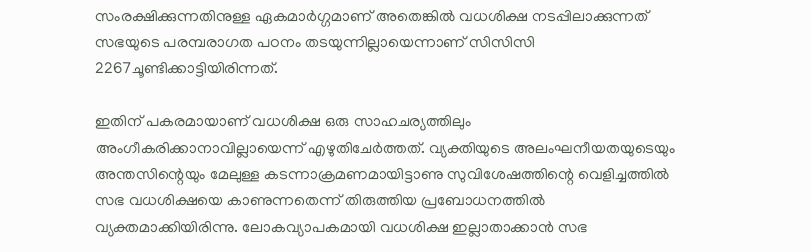സംരക്ഷിക്കുന്നതിനുള്ള ഏകമാര്‍ഗ്ഗമാണ് അതെങ്കില്‍ വധശിക്ഷ നടപ്പിലാക്കുന്നത് സഭയുടെ പരമ്പരാഗത പഠനം തടയുന്നില്ലായെന്നാണ് സിസിസി 2267ചൂണ്ടിക്കാട്ടിയിരിന്നത്.

ഇതിന് പകരമായാണ് വധശിക്ഷ ഒരു സാഹചര്യത്തിലും അംഗീകരിക്കാനാവില്ലായെന്ന് എഴുതിചേര്‍ത്തത്. വ്യക്തിയുടെ അലംഘനീയതയുടെയും അന്തസിന്റെയും മേലുള്ള കടന്നാക്രമണമായിട്ടാണു സുവിശേഷത്തിന്റെ വെളിച്ചത്തില്‍ സഭ വധശിക്ഷയെ കാണുന്നതെന്ന് തിരുത്തിയ പ്രബോധനത്തില്‍ വ്യക്തമാക്കിയിരിന്നു. ലോകവ്യാപകമായി വധശിക്ഷ ഇല്ലാതാക്കാന്‍ സഭ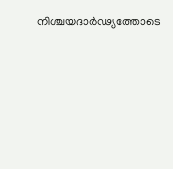നിശ്ചയദാര്‍ഢ്യത്തോടെ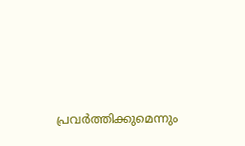പ്രവര്‍ത്തിക്കുമെന്നും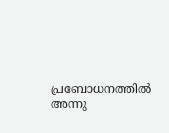പ്രബോധനത്തില്‍ അന്നു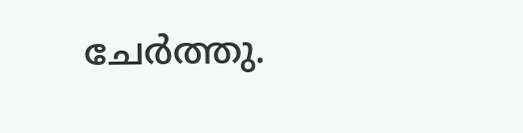ചേര്‍ത്തു.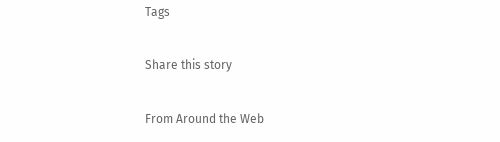Tags

Share this story

From Around the Web